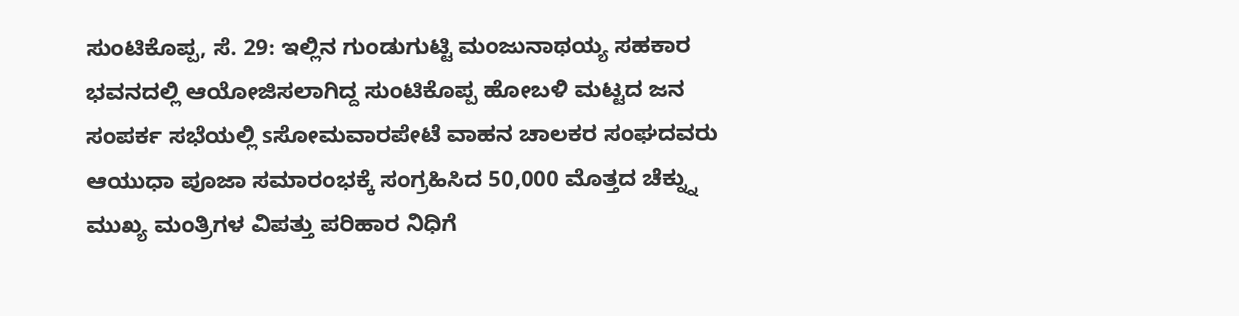ಸುಂಟಿಕೊಪ್ಪ, ಸೆ. 29: ಇಲ್ಲಿನ ಗುಂಡುಗುಟ್ಟಿ ಮಂಜುನಾಥಯ್ಯ ಸಹಕಾರ ಭವನದಲ್ಲಿ ಆಯೋಜಿಸಲಾಗಿದ್ದ ಸುಂಟಿಕೊಪ್ಪ ಹೋಬಳಿ ಮಟ್ಟದ ಜನ ಸಂಪರ್ಕ ಸಭೆಯಲ್ಲಿ sಸೋಮವಾರಪೇಟೆ ವಾಹನ ಚಾಲಕರ ಸಂಘದವರು ಆಯುಧಾ ಪೂಜಾ ಸಮಾರಂಭಕ್ಕೆ ಸಂಗ್ರಹಿಸಿದ 50,000 ಮೊತ್ತದ ಚೆಕ್ನ್ನು ಮುಖ್ಯ ಮಂತ್ರಿಗಳ ವಿಪತ್ತು ಪರಿಹಾರ ನಿಧಿಗೆ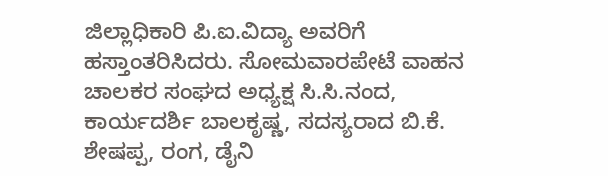ಜಿಲ್ಲಾಧಿಕಾರಿ ಪಿ.ಐ.ವಿದ್ಯಾ ಅವರಿಗೆ ಹಸ್ತಾಂತರಿಸಿದರು. ಸೋಮವಾರಪೇಟೆ ವಾಹನ ಚಾಲಕರ ಸಂಘದ ಅಧ್ಯಕ್ಷ ಸಿ.ಸಿ.ನಂದ, ಕಾರ್ಯದರ್ಶಿ ಬಾಲಕೃಷ್ಣ, ಸದಸ್ಯರಾದ ಬಿ.ಕೆ. ಶೇಷಪ್ಪ, ರಂಗ, ಡೈನಿ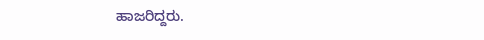ಹಾಜರಿದ್ದರು.